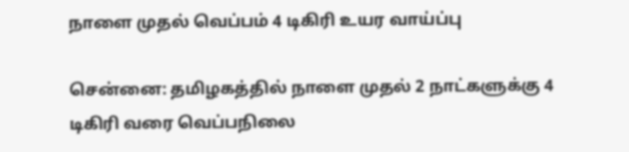நாளை முதல் வெப்பம் 4 டிகிரி உயர வாய்ப்பு

சென்னை: தமிழகத்தில் நாளை முதல் 2 நாட்களுக்கு 4 டிகிரி வரை வெப்பநிலை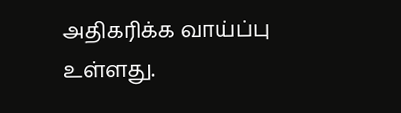அதிகரிக்க வாய்ப்பு உள்ளது.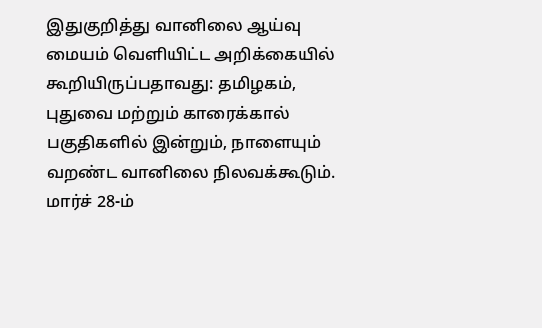இதுகுறித்து வானிலை ஆய்வு மையம் வெளியிட்ட அறிக்கையில் கூறியிருப்பதாவது: தமிழகம், புதுவை மற்றும் காரைக்கால் பகுதிகளில் இன்றும், நாளையும் வறண்ட வானிலை நிலவக்கூடும். மார்ச் 28-ம்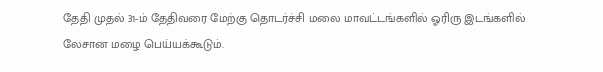தேதி முதல் 31-ம் தேதிவரை மேற்கு தொடர்ச்சி மலை மாவட்டங்களில் ஓரிரு இடங்களில் லேசான மழை பெய்யக்கூடும்.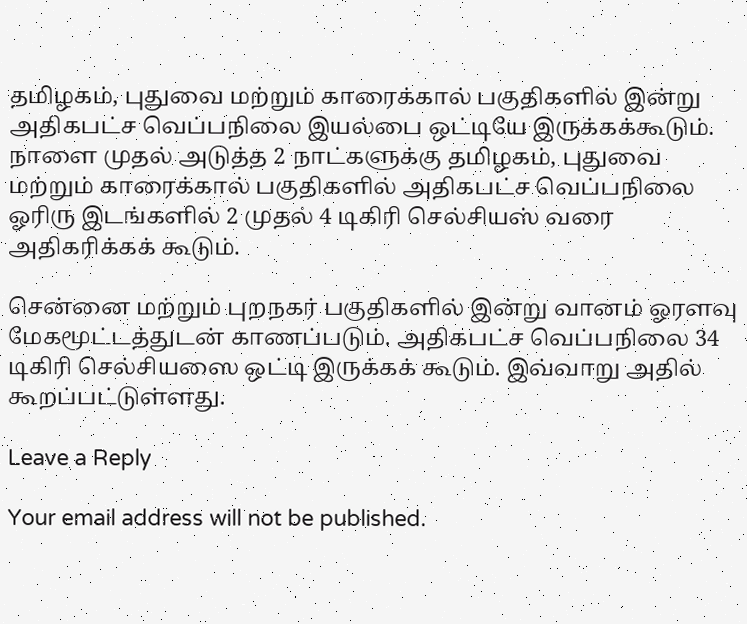தமிழகம், புதுவை மற்றும் காரைக்கால் பகுதிகளில் இன்று அதிகபட்ச வெப்பநிலை இயல்பை ஒட்டியே இருக்கக்கூடும். நாளை முதல் அடுத்த 2 நாட்களுக்கு தமிழகம், புதுவை மற்றும் காரைக்கால் பகுதிகளில் அதிகபட்ச வெப்பநிலை ஓரிரு இடங்களில் 2 முதல் 4 டிகிரி செல்சியஸ் வரை அதிகரிக்கக் கூடும்.

சென்னை மற்றும் புறநகர் பகுதிகளில் இன்று வானம் ஓரளவு மேகமூட்டத்துடன் காணப்படும். அதிகபட்ச வெப்பநிலை 34 டிகிரி செல்சியஸை ஒட்டி இருக்கக் கூடும். இவ்வாறு அதில் கூறப்பட்டுள்ளது.

Leave a Reply

Your email address will not be published.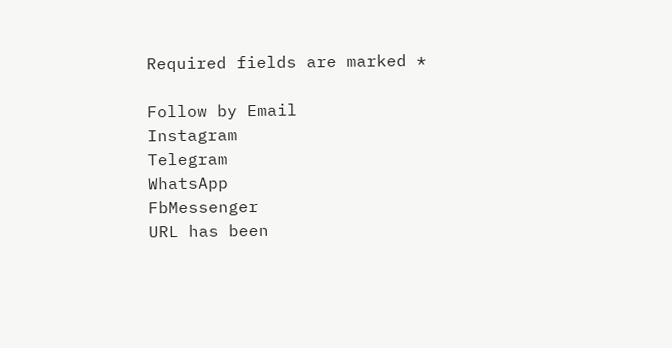Required fields are marked *

Follow by Email
Instagram
Telegram
WhatsApp
FbMessenger
URL has been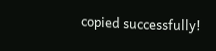copied successfully!